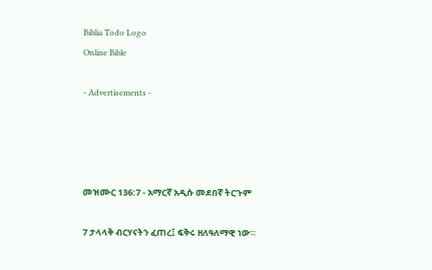Biblia Todo Logo
Online Bible

- Advertisements -




መዝሙር 136:7 - አማርኛ አዲሱ መደበኛ ትርጉም

7 ታላላቅ ብርሃናትን ፈጠረ፤ ፍቅሩ ዘለዓለማዊ ነው።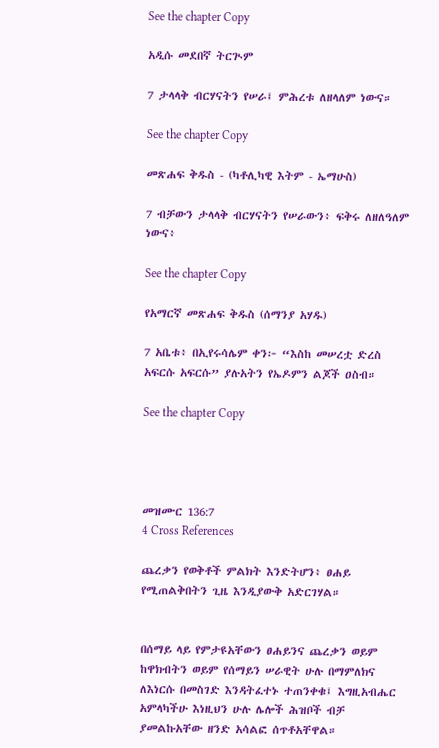See the chapter Copy

አዲሱ መደበኛ ትርጒም

7 ታላላቅ ብርሃናትን የሠራ፤ ምሕረቱ ለዘላለም ነውና።

See the chapter Copy

መጽሐፍ ቅዱስ - (ካቶሊካዊ እትም - ኤማሁስ)

7 ብቻውን ታላላቅ ብርሃናትን የሠራውን፥ ፍቅሩ ለዘለዓለም ነውና፥

See the chapter Copy

የአማርኛ መጽሐፍ ቅዱስ (ሰማንያ አሃዱ)

7 አቤቱ፥ በኢየሩሳሌም ቀን፦ “እስከ መሠረቷ ድረስ አፍርሱ አፍርሱ” ያሉአትን የኤዶምን ልጆች ዐስብ።

See the chapter Copy




መዝሙር 136:7
4 Cross References

ጨረቃን የወቅቶች ምልክት እንድትሆን፥ ፀሐይ የሚጠልቅበትን ጊዜ እንዲያውቅ አድርገሃል።


በሰማይ ላይ የምታዩአቸውን ፀሐይንና ጨረቃን ወይም ከዋክብትን ወይም የሰማይን ሠራዊት ሁሉ በማምለክና ለእነርሱ በመስገድ እንዳትፈተኑ ተጠንቀቁ፤ እግዚአብሔር አምላካችሁ እነዚህን ሁሉ ሌሎች ሕዝቦች ብቻ ያመልኩአቸው ዘንድ አሳልፎ ሰጥቶአቸዋል።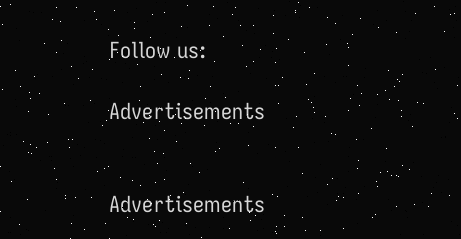Follow us:

Advertisements


Advertisements